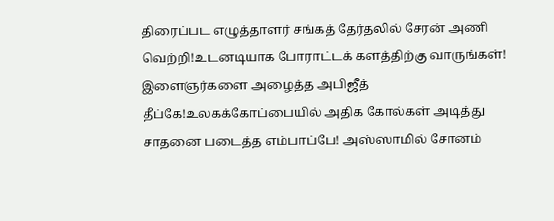திரைப்பட எழுத்தாளர் சங்கத் தேர்தலில் சேரன் அணி வெற்றி!உடனடியாக போராட்டக் களத்திற்கு வாருங்கள்! இளைஞர்களை அழைத்த அபிஜீத் தீப்கே!உலகக்கோப்பையில் அதிக கோல்கள் அடித்து சாதனை படைத்த எம்பாப்பே! அஸ்ஸாமில் சோனம்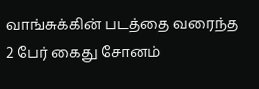வாங்சுக்கின் படத்தை வரைந்த 2 பேர் கைது சோனம்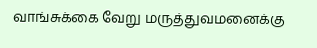வாங்சுக்கை வேறு மருத்துவமனைக்கு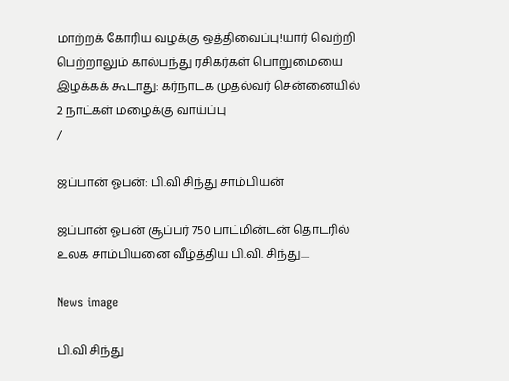மாற்றக் கோரிய வழக்கு ஒத்திவைப்பு!யார் வெற்றி பெற்றாலும் கால்பந்து ரசிகர்கள் பொறுமையை இழக்கக் கூடாது: கர்நாடக முதல்வர் சென்னையில் 2 நாட்கள் மழைக்கு வாய்ப்பு
/

ஜப்பான் ஓபன்: பி.வி சிந்து சாம்பியன்

ஜப்பான் ஓபன் சூப்பர் 750 பாட்மின்டன் தொடரில் உலக சாம்பியனை வீழ்த்திய பி.வி. சிந்து....

News image

பி.வி சிந்து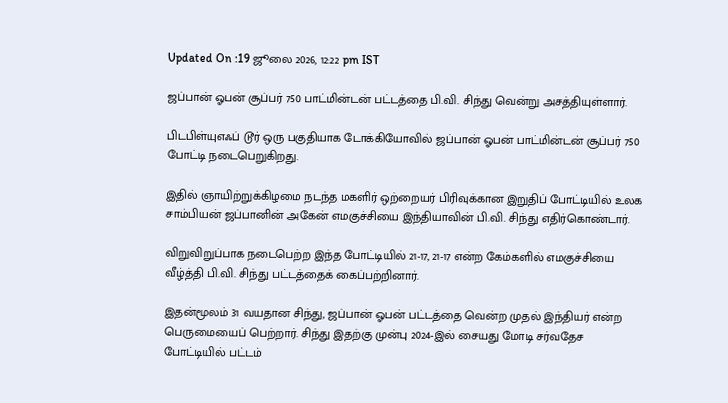Updated On :19 ஜூலை 2026, 12:22 pm IST

ஜப்பான் ஓபன் சூப்பர் 750 பாட்மின்டன் பட்டத்தை பி.வி. சிந்து வென்று அசத்தியுள்ளார்.

பிடபிள்யுஎஃப் டூர் ஒரு பகுதியாக டோக்கியோவில் ஜப்பான் ஓபன் பாட்மின்டன் சூப்பர் 750 போட்டி நடைபெறுகிறது.

இதில் ஞாயிற்றுக்கிழமை நடந்த மகளிர் ஒற்றையர் பிரிவுக்கான இறுதிப் போட்டியில் உலக சாம்பியன் ஜப்பானின் அகேன் எமகுச்சியை இந்தியாவின் பி.வி. சிந்து எதிர்கொண்டார்.

விறுவிறுப்பாக நடைபெற்ற இந்த போட்டியில் 21-17, 21-17 என்ற கேம்களில் எமகுச்சியை வீழ்த்தி பி.வி. சிந்து பட்டத்தைக் கைப்பற்றினார்.

இதன்மூலம் 31 வயதான சிந்து, ஜப்பான் ஓபன் பட்டத்தை வென்ற முதல் இந்தியர் என்ற பெருமையைப் பெற்றார். சிந்து இதற்கு முன்பு 2024-இல் சையது மோடி சர்வதேச போட்டியில் பட்டம்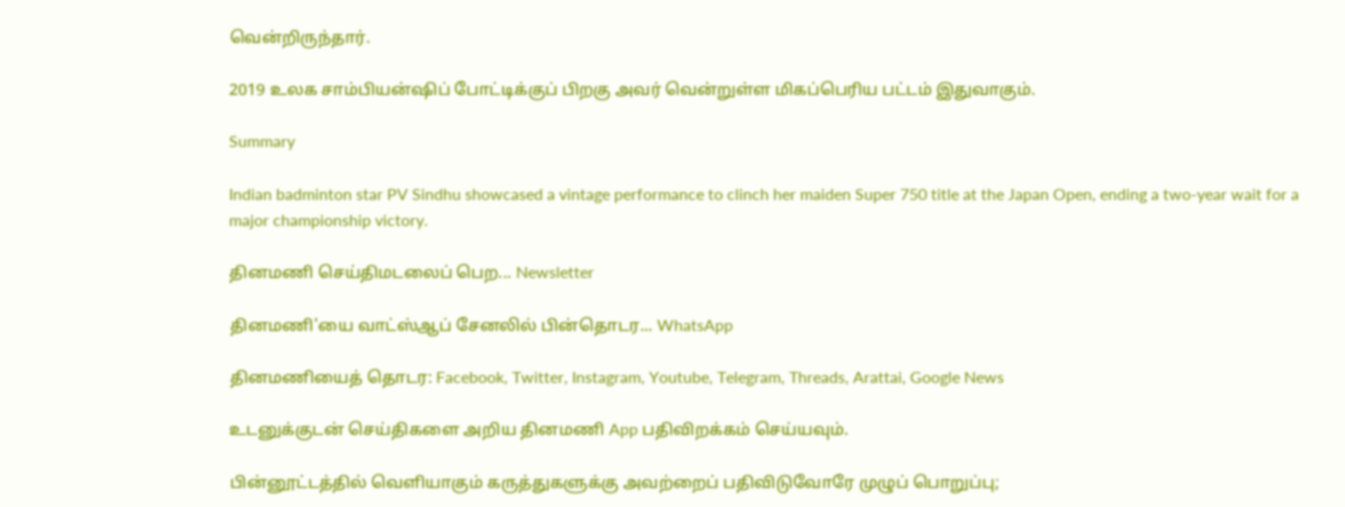வென்றிருந்தார்.

2019 உலக சாம்பியன்ஷிப் போட்டிக்குப் பிறகு அவர் வென்றுள்ள மிகப்பெரிய பட்டம் இதுவாகும்.

Summary

Indian badminton star PV Sindhu showcased a vintage performance to clinch her maiden Super 750 title at the Japan Open, ending a two-year wait for a major championship victory.

தினமணி செய்திமடலைப் பெற... Newsletter

தினமணி'யை வாட்ஸ்ஆப் சேனலில் பின்தொடர... WhatsApp

தினமணியைத் தொடர: Facebook, Twitter, Instagram, Youtube, Telegram, Threads, Arattai, Google News

உடனுக்குடன் செய்திகளை அறிய தினமணி App பதிவிறக்கம் செய்யவும்.

பின்னூட்டத்தில் வெளியாகும் கருத்துகளுக்கு அவற்றைப் பதிவிடுவோரே முழுப் பொறுப்பு;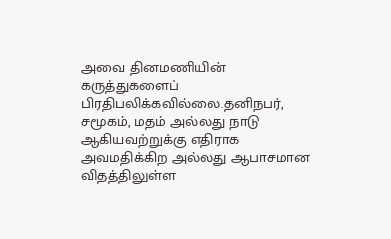அவை தினமணியின் கருத்துகளைப் பிரதிபலிக்கவில்லை.தனிநபர், சமூகம், மதம் அல்லது நாடு ஆகியவற்றுக்கு எதிராக அவமதிக்கிற அல்லது ஆபாசமான விதத்திலுள்ள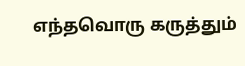எந்தவொரு கருத்தும்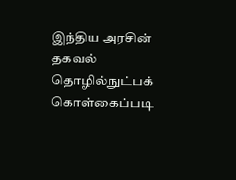இந்திய அரசின் தகவல் தொழில்நுட்பக் கொள்கைப்படி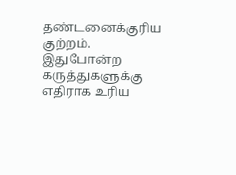தண்டனைக்குரிய குற்றம். இதுபோன்ற கருத்துகளுக்கு எதிராக உரிய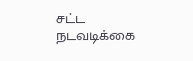சட்ட நடவடிக்கை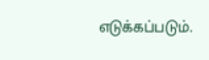எடுக்கப்படும்.